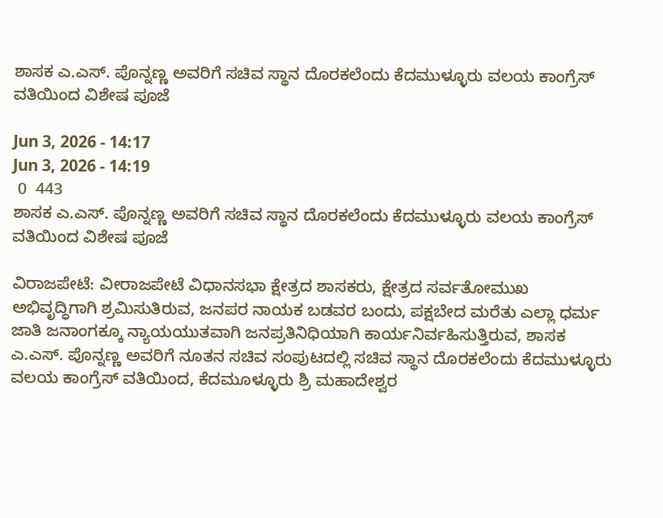ಶಾಸಕ ಎ.ಎಸ್. ಪೊನ್ನಣ್ಣ ಅವರಿಗೆ ಸಚಿವ ಸ್ಥಾನ ದೊರಕಲೆಂದು ಕೆದಮುಳ್ಳೂರು ವಲಯ ಕಾಂಗ್ರೆಸ್ ವತಿಯಿಂದ ವಿಶೇಷ ಪೂಜೆ

Jun 3, 2026 - 14:17
Jun 3, 2026 - 14:19
 0  443
ಶಾಸಕ ಎ.ಎಸ್. ಪೊನ್ನಣ್ಣ ಅವರಿಗೆ ಸಚಿವ ಸ್ಥಾನ ದೊರಕಲೆಂದು ಕೆದಮುಳ್ಳೂರು ವಲಯ ಕಾಂಗ್ರೆಸ್  ವತಿಯಿಂದ ವಿಶೇಷ ಪೂಜೆ

ವಿರಾಜಪೇಟೆ: ವೀರಾಜಪೇಟೆ ವಿಧಾನಸಭಾ ಕ್ಷೇತ್ರದ ಶಾಸಕರು, ಕ್ಷೇತ್ರದ ಸರ್ವತೋಮುಖ ಅಭಿವೃದ್ಧಿಗಾಗಿ ಶ್ರಮಿಸುತಿರುವ, ಜನಪರ ನಾಯಕ ಬಡವರ ಬಂದು, ಪಕ್ಷಬೇದ ಮರೆತು ಎಲ್ಲಾ ಧರ್ಮ ಜಾತಿ ಜನಾಂಗಕ್ಕೂ ನ್ಯಾಯಯುತವಾಗಿ ಜನಪ್ರತಿನಿಧಿಯಾಗಿ ಕಾರ್ಯನಿರ್ವಹಿಸುತ್ತಿರುವ, ಶಾಸಕ ಎ.ಎಸ್. ಪೊನ್ನಣ್ಣ ಅವರಿಗೆ ನೂತನ ಸಚಿವ ಸಂಪುಟದಲ್ಲಿ ಸಚಿವ ಸ್ಥಾನ ದೊರಕಲೆಂದು ಕೆದಮುಳ್ಳೂರು ವಲಯ ಕಾಂಗ್ರೆಸ್ ವತಿಯಿಂದ, ಕೆದಮೂಳ್ಳೂರು ಶ್ರಿ ಮಹಾದೇಶ್ವರ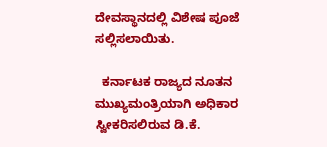ದೇವಸ್ಥಾನದಲ್ಲಿ ವಿಶೇಷ ಪೂಜೆ ಸಲ್ಲಿಸಲಾಯಿತು.

  ಕರ್ನಾಟಕ ರಾಜ್ಯದ ನೂತನ ಮುಖ್ಯಮಂತ್ರಿಯಾಗಿ ಅಧಿಕಾರ ಸ್ವೀಕರಿಸಲಿರುವ ಡಿ.ಕೆ.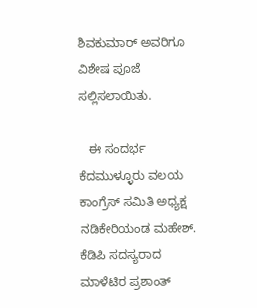ಶಿವಕುಮಾರ್ ಅವರಿಗೂ ವಿಶೇಷ ಪೂಜೆ ಸಲ್ಲಿಸಲಾಯಿತು.

   ಈ ಸಂದರ್ಭ ಕೆದಮುಳ್ಳೂರು ವಲಯ ಕಾಂಗ್ರೆಸ್ ಸಮಿತಿ ಅಧ್ಯಕ್ಷ ನಡಿಕೇರಿಯಂಡ ಮಹೇಶ್. ಕೆಡಿಪಿ ಸದಸ್ಯರಾದ ಮಾಳೆಟಿರ ಪ್ರಶಾಂತ್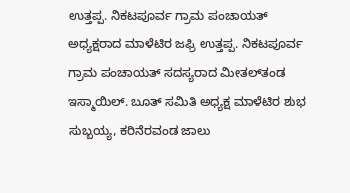ಉತ್ತಪ್ಪ. ನಿಕಟಪೂರ್ವ ಗ್ರಾಮ ಪಂಚಾಯತ್ ಅಧ್ಯಕ್ಷರಾದ ಮಾಳೆಟಿರ ಜಫ್ರಿ ಉತ್ತಪ್ಪ. ನಿಕಟಪೂರ್ವ ಗ್ರಾಮ ಪಂಚಾಯತ್ ಸದಸ್ಯರಾದ ಮೀತಲ್‌ತಂಡ ಇಸ್ಮಾಯಿಲ್. ಬೂತ್ ಸಮಿತಿ ಅಧ್ಯಕ್ಷ ಮಾಳೆಟಿರ ಶುಭ ಸುಬ್ಬಯ್ಯ, ಕರಿನೆರವಂಡ ಜಾಲು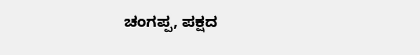ಚಂಗಪ್ಪ, ಪಕ್ಷದ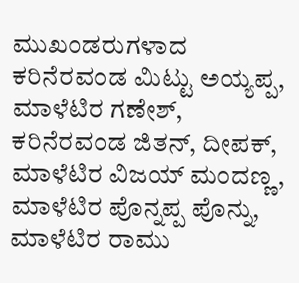ಮುಖಂಡರುಗಳಾದ ಕರಿನೆರವಂಡ ಮಿಟ್ಟು ಅಯ್ಯಪ್ಪ, ಮಾಳೆಟಿರ ಗಣೇಶ್, ಕರಿನೆರವಂಡ ಜಿತನ್, ದೀಪಕ್, ಮಾಳೆಟಿರ ವಿಜಯ್ ಮಂದಣ್ಣ, ಮಾಳೆಟಿರ ಪೊನ್ನಪ್ಪ ಪೊನ್ನು, ಮಾಳೆಟಿರ ರಾಮು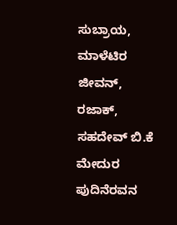ಸುಬ್ರಾಯ, ಮಾಳೆಟಿರ ಜೀವನ್, ರಜಾಕ್, ಸಹದೇವ್ ಬಿ.ಕೆ ಮೇದುರ ಪುದಿನೆರವನ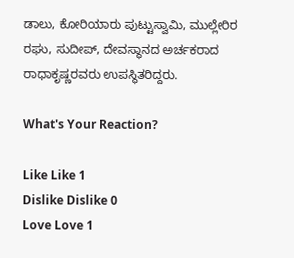ಡಾಲು, ಕೋರಿಯಾರು ಪುಟ್ಟುಸ್ವಾಮಿ, ಮುಲ್ಲೇರಿರ ರಘು, ಸುದೀಪ್, ದೇವಸ್ಥಾನದ ಅರ್ಚಕರಾದ ರಾಧಾಕೃಷ್ಣರವರು ಉಪಸ್ಥಿತರಿದ್ದರು.

What's Your Reaction?

Like Like 1
Dislike Dislike 0
Love Love 1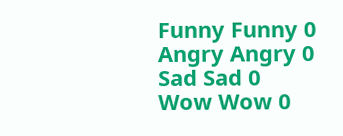Funny Funny 0
Angry Angry 0
Sad Sad 0
Wow Wow 0